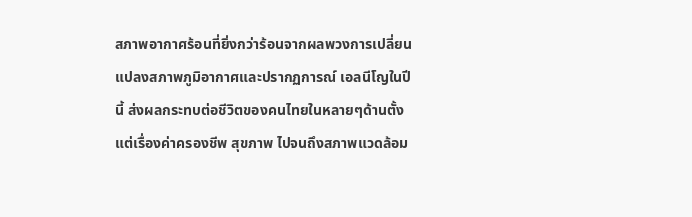สภาพอากาศร้อนที่ยิ่งกว่าร้อนจากผลพวงการเปลี่ยนแปลงสภาพภูมิอากาศและปรากฏการณ์ เอลนีโญในปีนี้ ส่งผลกระทบต่อชีวิตของคนไทยในหลายๆด้านตั้งแต่เรื่องค่าครองชีพ สุขภาพ ไปจนถึงสภาพแวดล้อม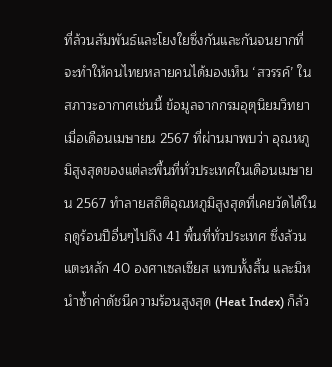ที่ล้วนสัมพันธ์และโยงใยซึ่งกันและกันจนยากที่จะทำให้คนไทยหลายคนได้มองเห็น ‘สวรรค์’ ในสภาวะอากาศเช่นนี้ ข้อมูลจากกรมอุตุนิยมวิทยาเมื่อเดือนเมษายน 2567 ที่ผ่านมาพบว่า อุณหภูมิสูงสุดของแต่ละพื้นที่ทั่วประเทศในเดือนเมษายน 2567 ทำลายสถิติอุณหภูมิสูงสุดที่เคยวัดได้ในฤดูร้อนปีอื่นๆไปถึง 41 พื้นที่ทั่วประเทศ ซึ่งล้วนแตะหลัก 40 องศาเซลเซียส แทบทั้งสิ้น และมิหนำซ้ำค่าดัชนีความร้อนสูงสุด (Heat Index) ก็ล้ว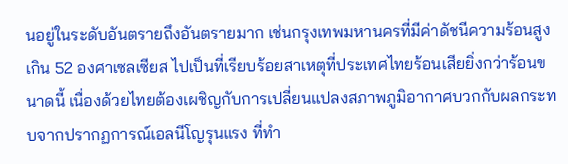นอยู่ในระดับอันตรายถึงอันตรายมาก เช่นกรุงเทพมหานครที่มีค่าดัชนีความร้อนสูงเกิน 52 องศาเซลเซียส ไปเป็นที่เรียบร้อยสาเหตุที่ประเทศไทยร้อนเสียยิ่งกว่าร้อนขนาดนี้ เนื่องด้วยไทยต้องเผชิญกับการเปลี่ยนแปลงสภาพภูมิอากาศบวกกับผลกระทบจากปรากฏการณ์เอลนีโญรุนแรง ที่ทำ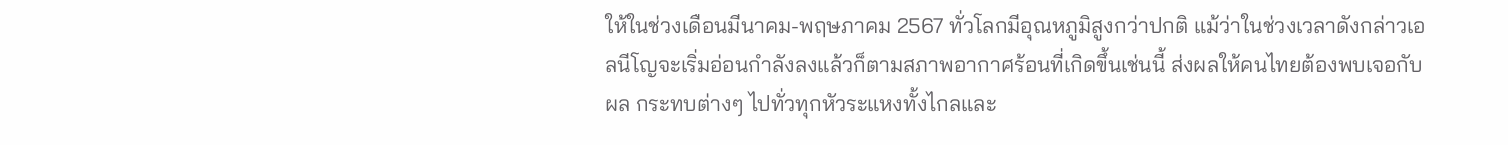ให้ในช่วงเดือนมีนาคม-พฤษภาคม 2567 ทั่วโลกมีอุณหภูมิสูงกว่าปกติ แม้ว่าในช่วงเวลาดังกล่าวเอลนีโญจะเริ่มอ่อนกำลังลงแล้วก็ตามสภาพอากาศร้อนที่เกิดขึ้นเช่นนี้ ส่งผลให้คนไทยต้องพบเจอกับผล กระทบต่างๆ ไปทั่วทุกหัวระแหงทั้งไกลและ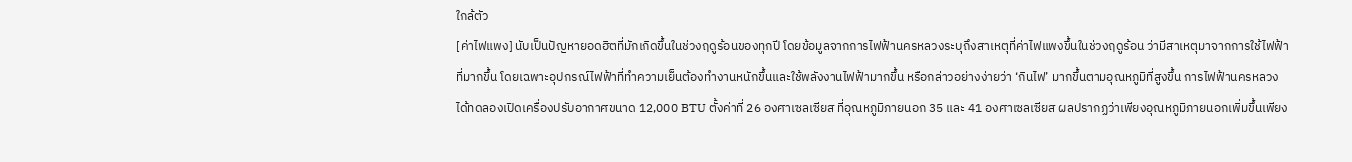ใกล้ตัว
[ค่าไฟแพง] นับเป็นปัญหายอดฮิตที่มักเกิดขึ้นในช่วงฤดูร้อนของทุกปี โดยข้อมูลจากการไฟฟ้านครหลวงระบุถึงสาเหตุที่ค่าไฟแพงขึ้นในช่วงฤดูร้อน ว่ามีสาเหตุมาจากการใช้ไฟฟ้า ที่มากขึ้น โดยเฉพาะอุปกรณ์ไฟฟ้าที่ทำความเย็นต้องทำงานหนักขึ้นและใช้พลังงานไฟฟ้ามากขึ้น หรือกล่าวอย่างง่ายว่า ‘กินไฟ’ มากขึ้นตามอุณหภูมิที่สูงขึ้น การไฟฟ้านครหลวงได้ทดลองเปิดเครื่องปรับอากาศขนาด 12,000 BTU ตั้งค่าที่ 26 องศาเซลเซียส ที่อุณหภูมิภายนอก 35 และ 41 องศาเซลเซียส ผลปรากฏว่าเพียงอุณหภูมิภายนอกเพิ่มขึ้นเพียง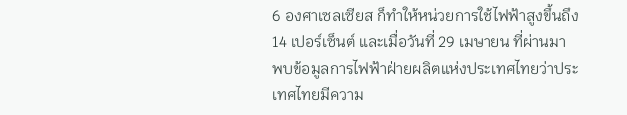6 องศาเซลเซียส ก็ทำให้หน่วยการใช้ไฟฟ้าสูงขึ้นถึง 14 เปอร์เซ็นต์ และเมื่อวันที่ 29 เมษายน ที่ผ่านมา พบข้อมูลการไฟฟ้าฝ่ายผลิตแห่งประเทศไทยว่าประเทศไทยมีความ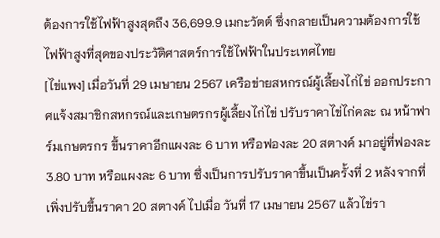ต้องการใช้ไฟฟ้าสูงสุดถึง 36,699.9 เมกะวัตต์ ซึ่งกลายเป็นความต้องการใช้ไฟฟ้าสูงที่สุดของประวัติศาสตร์การใช้ไฟฟ้าในประเทศไทย
[ไข่แพง] เมื่อวันที่ 29 เมษายน 2567 เครือข่ายสหกรณ์ผู้เลี้ยงไก่ไข่ ออกประกาศแจ้งสมาชิกสหกรณ์และเกษตรกรผู้เลี้ยงไก่ไข่ ปรับราคาไข่ไก่คละ ณ หน้าฟาร์มเกษตรกร ขึ้นราคาอีกแผงละ 6 บาท หรือฟองละ 20 สตางค์ มาอยู่ที่ฟองละ 3.80 บาท หรือแผงละ 6 บาท ซึ่งเป็นการปรับราคาขึ้นเป็นครั้งที่ 2 หลังจากที่เพิ่งปรับขึ้นราคา 20 สตางค์ ไปเมื่อ วันที่ 17 เมษายน 2567 แล้วไข่รา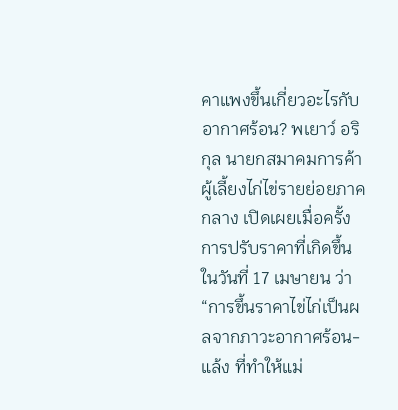คาแพงขึ้นเกี่ยวอะไรกับอากาศร้อน? พเยาว์ อริกุล นายกสมาคมการค้าผู้เลี้ยงไก่ไข่รายย่อยภาคกลาง เปิดเผยเมื่อครั้งการปรับราคาที่เกิดขึ้นในวันที่ 17 เมษายน ว่า “การขึ้นราคาไข่ไก่เป็นผลจากภาวะอากาศร้อน-แล้ง ที่ทำให้แม่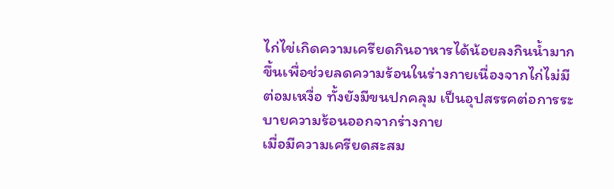ไก่ไข่เกิดความเครียดกินอาหารได้น้อยลงกินน้ำมากขึ้นเพื่อช่วยลดความร้อนในร่างกายเนื่องจากไก่ไม่มีต่อมเหงื่อ ทั้งยังมีขนปกคลุม เป็นอุปสรรคต่อการระบายความร้อนออกจากร่างกาย
เมื่อมีความเครียดสะสม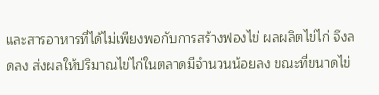และสารอาหารที่ได้ไม่เพียงพอกับการสร้างฟองไข่ ผลผลิตไข่ไก่ จึงลดลง ส่งผลให้ปริมาณไข่ไก่ในตลาดมีจำนวนน้อยลง ขณะที่ขนาดไข่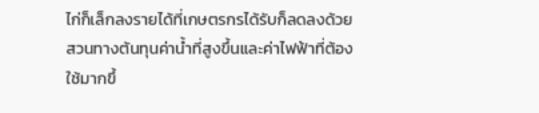ไก่ก็เล็กลงรายได้ที่เกษตรกรได้รับก็ลดลงด้วย สวนทางต้นทุนค่าน้ำที่สูงขึ้นและค่าไฟฟ้าที่ต้องใช้มากขึ้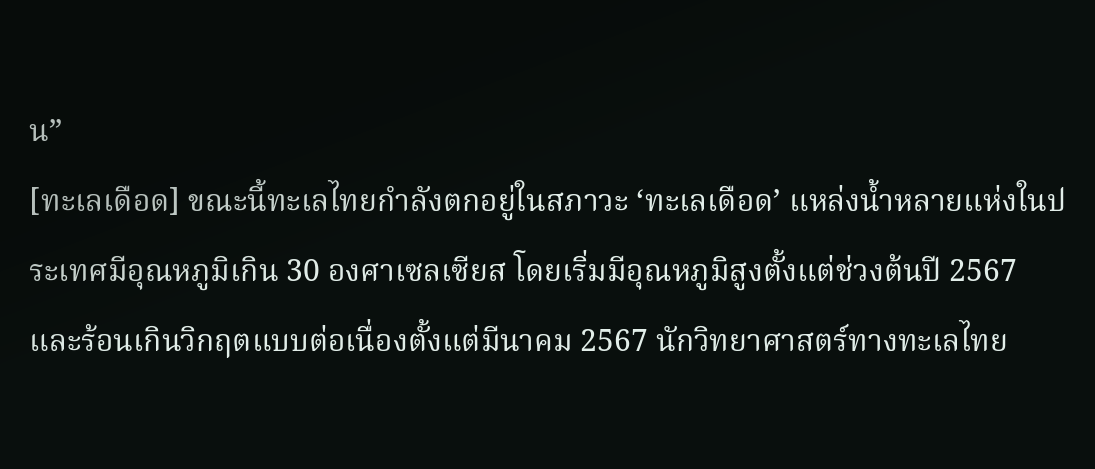น”
[ทะเลเดือด] ขณะนี้ทะเลไทยกำลังตกอยู่ในสภาวะ ‘ทะเลเดือด’ แหล่งน้ำหลายแห่งในประเทศมีอุณหภูมิเกิน 30 องศาเซลเซียส โดยเริ่มมีอุณหภูมิสูงตั้งแต่ช่วงต้นปี 2567 และร้อนเกินวิกฤตแบบต่อเนื่องตั้งแต่มีนาคม 2567 นักวิทยาศาสตร์ทางทะเลไทย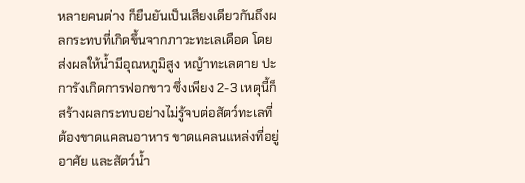หลายคนต่าง ก็ยืนยันเป็นเสียงเดียวกันถึงผลกระทบที่เกิดขึ้นจากภาวะทะเลเดือด โดยส่งผลให้น้ำมีอุณหภูมิสูง หญ้าทะเลตาย ปะการังเกิดการฟอกขาว ซึ่งเพียง 2-3 เหตุนี้ก็สร้างผลกระทบอย่างไม่รู้จบต่อสัตว์ทะเลที่ต้องขาดแคลนอาหาร ขาดแคลนแหล่งที่อยู่อาศัย และสัตว์น้ำ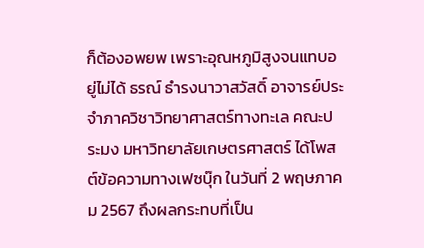ก็ต้องอพยพ เพราะอุณหภูมิสูงจนแทบอยู่ไม่ได้ ธรณ์ ธำรงนาวาสวัสดิ์ อาจารย์ประจำภาควิชาวิทยาศาสตร์ทางทะเล คณะประมง มหาวิทยาลัยเกษตรศาสตร์ ได้โพสต์ข้อความทางเฟซบุ๊ก ในวันที่ 2 พฤษภาคม 2567 ถึงผลกระทบที่เป็น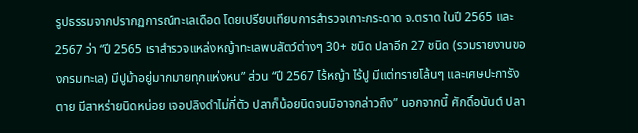รูปธรรมจากปรากฏการณ์ทะเลเดือด โดยเปรียบเทียบการสำรวจเกาะกระดาด จ.ตราด ในปี 2565 และ 2567 ว่า “ปี 2565 เราสำรวจแหล่งหญ้าทะเลพบสัตว์ต่างๆ 30+ ชนิด ปลาอีก 27 ชนิด (รวมรายงานของกรมทะเล) มีปูม้าอยู่มากมายทุกแห่งหน” ส่วน “ปี 2567 ไร้หญ้า ไร้ปู มีแต่ทรายโล้นๆ และเศษปะการังตาย มีสาหร่ายนิดหน่อย เจอปลิงดำไม่กี่ตัว ปลาก็น้อยนิดจนมิอาจกล่าวถึง” นอกจากนี้ ศักดิ์อนันต์ ปลา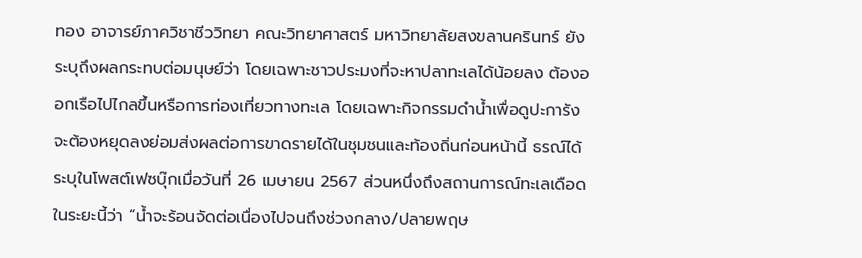ทอง อาจารย์ภาควิชาชีววิทยา คณะวิทยาศาสตร์ มหาวิทยาลัยสงขลานครินทร์ ยังระบุถึงผลกระทบต่อมนุษย์ว่า โดยเฉพาะชาวประมงที่จะหาปลาทะเลได้น้อยลง ต้องออกเรือไปไกลขึ้นหรือการท่องเที่ยวทางทะเล โดยเฉพาะกิจกรรมดำน้ำเพื่อดูปะการังจะต้องหยุดลงย่อมส่งผลต่อการขาดรายได้ในชุมชนและท้องถิ่นก่อนหน้านี้ ธรณ์ได้ระบุในโพสต์เฟซบุ๊กเมื่อวันที่ 26 เมษายน 2567 ส่วนหนึ่งถึงสถานการณ์ทะเลเดือดในระยะนี้ว่า “น้ำจะร้อนจัดต่อเนื่องไปจนถึงช่วงกลาง/ปลายพฤษ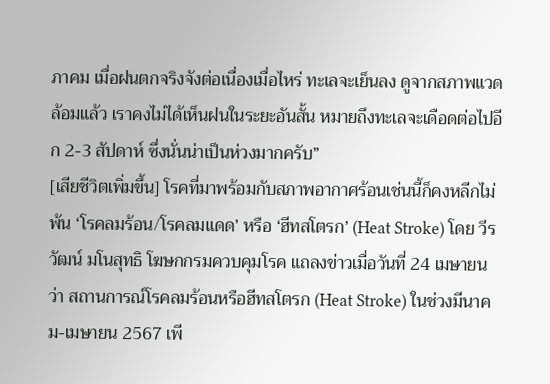ภาคม เมื่อฝนตกจริงจังต่อเนื่องเมื่อไหร่ ทะเลจะเย็นลง ดูจากสภาพแวดล้อมแล้ว เราคงไม่ได้เห็นฝนในระยะอันสั้น หมายถึงทะเลจะเดือดต่อไปอีก 2-3 สัปดาห์ ซึ่งนั่นน่าเป็นห่วงมากครับ”
[เสียชีวิตเพิ่มขึ้น] โรคที่มาพร้อมกับสภาพอากาศร้อนเช่นนี้ก็คงหลีกไม่พ้น ‘โรคลมร้อน/โรคลมแดด’ หรือ ‘ฮีทสโตรก’ (Heat Stroke) โดย วีรวัฒน์ มโนสุทธิ โฆษกกรมควบคุมโรค แถลงข่าวเมื่อวันที่ 24 เมษายน ว่า สถานการณ์โรคลมร้อนหรือฮีทสโตรก (Heat Stroke) ในช่วงมีนาคม-เมษายน 2567 เพี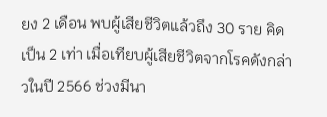ยง 2 เดือน พบผู้เสียชีวิตแล้วถึง 30 ราย คิดเป็น 2 เท่า เมื่อเทียบผู้เสียชีวิตจากโรคดังกล่าวในปี 2566 ช่วงมีนา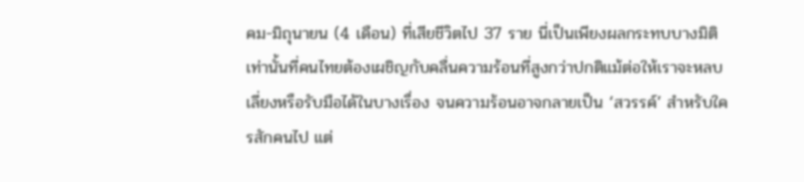คม-มิถุนายน (4 เดือน) ที่เสียชีวิตไป 37 ราย นี่เป็นเพียงผลกระทบบางมิติเท่านั้นที่คนไทยต้องเผชิญกับคลื่นความร้อนที่สูงกว่าปกติแม้ต่อให้เราจะหลบเลี่ยงหรือรับมือได้ในบางเรื่อง จนความร้อนอาจกลายเป็น ‘สวรรค์’ สำหรับใครสักคนไป แต่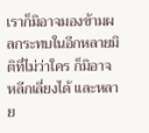เราก็มิอาจมองข้ามผลกระทบในอีกหลายมิติที่ไม่ว่าใคร ก็มิอาจหลีกเลี่ยงได้ และหลาย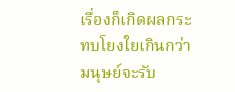เรื่องก็เกิดผลกระทบโยงใยเกินกว่ามนุษย์จะรับ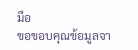มือ
ขอขอบคุณข้อมูลจา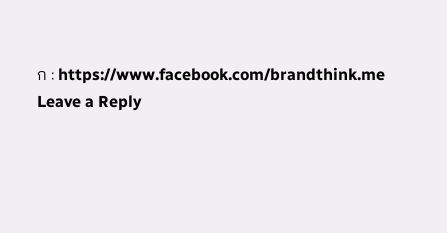ก : https://www.facebook.com/brandthink.me
Leave a Reply